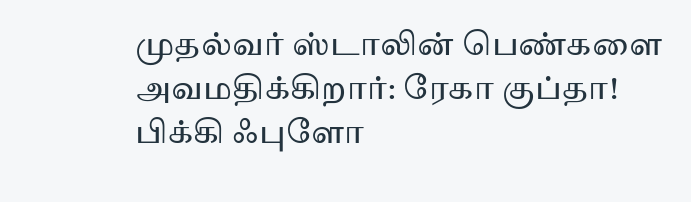முதல்வர் ஸ்டாலின் பெண்களை அவமதிக்கிறார்: ரேகா குப்தா!
பிக்கி ஃபுளோ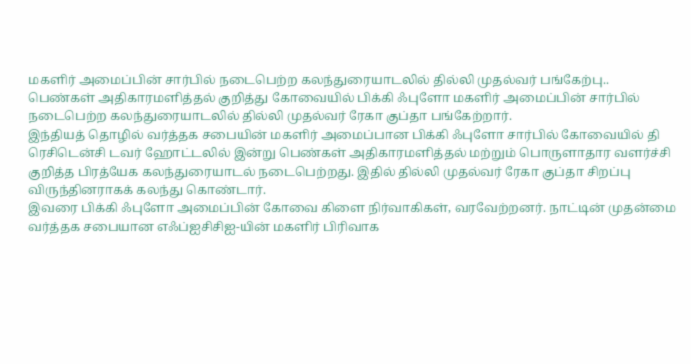மகளிர் அமைப்பின் சார்பில் நடைபெற்ற கலந்துரையாடலில் தில்லி முதல்வர் பங்கேற்பு..
பெண்கள் அதிகாரமளித்தல் குறித்து கோவையில் பிக்கி ஃபுளோ மகளிர் அமைப்பின் சார்பில் நடைபெற்ற கலந்துரையாடலில் தில்லி முதல்வர் ரேகா குப்தா பங்கேற்றார்.
இந்தியத் தொழில் வர்த்தக சபையின் மகளிர் அமைப்பான பிக்கி ஃபுளோ சார்பில் கோவையில் தி ரெசிடென்சி டவர் ஹோட்டலில் இன்று பெண்கள் அதிகாரமளித்தல் மற்றும் பொருளாதார வளர்ச்சி குறித்த பிரத்யேக கலந்துரையாடல் நடைபெற்றது. இதில் தில்லி முதல்வர் ரேகா குப்தா சிறப்பு விருந்தினராகக் கலந்து கொண்டார்.
இவரை பிக்கி ஃபுளோ அமைப்பின் கோவை கிளை நிர்வாகிகள், வரவேற்றனர். நாட்டின் முதன்மை வர்த்தக சபையான எஃப்ஐசிசிஐ-யின் மகளிர் பிரிவாக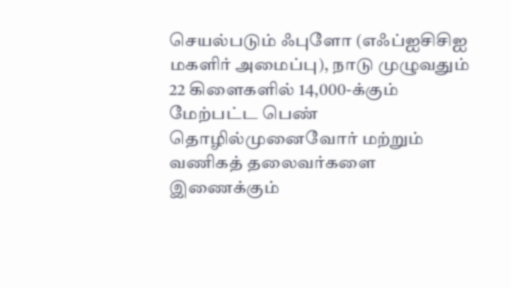செயல்படும் ஃபுளோ (எஃப்ஐசிசிஐ மகளிர் அமைப்பு), நாடு முழுவதும் 22 கிளைகளில் 14,000-க்கும் மேற்பட்ட பெண் தொழில்முனைவோர் மற்றும் வணிகத் தலைவர்களை இணைக்கும்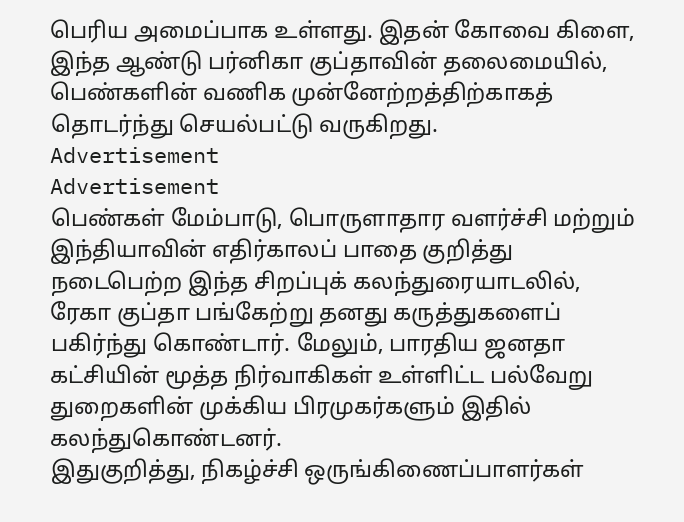பெரிய அமைப்பாக உள்ளது. இதன் கோவை கிளை, இந்த ஆண்டு பர்னிகா குப்தாவின் தலைமையில், பெண்களின் வணிக முன்னேற்றத்திற்காகத் தொடர்ந்து செயல்பட்டு வருகிறது.
Advertisement
Advertisement
பெண்கள் மேம்பாடு, பொருளாதார வளர்ச்சி மற்றும் இந்தியாவின் எதிர்காலப் பாதை குறித்து நடைபெற்ற இந்த சிறப்புக் கலந்துரையாடலில், ரேகா குப்தா பங்கேற்று தனது கருத்துகளைப் பகிர்ந்து கொண்டார். மேலும், பாரதிய ஜனதா கட்சியின் மூத்த நிர்வாகிகள் உள்ளிட்ட பல்வேறு துறைகளின் முக்கிய பிரமுகர்களும் இதில் கலந்துகொண்டனர்.
இதுகுறித்து, நிகழ்ச்சி ஒருங்கிணைப்பாளர்கள்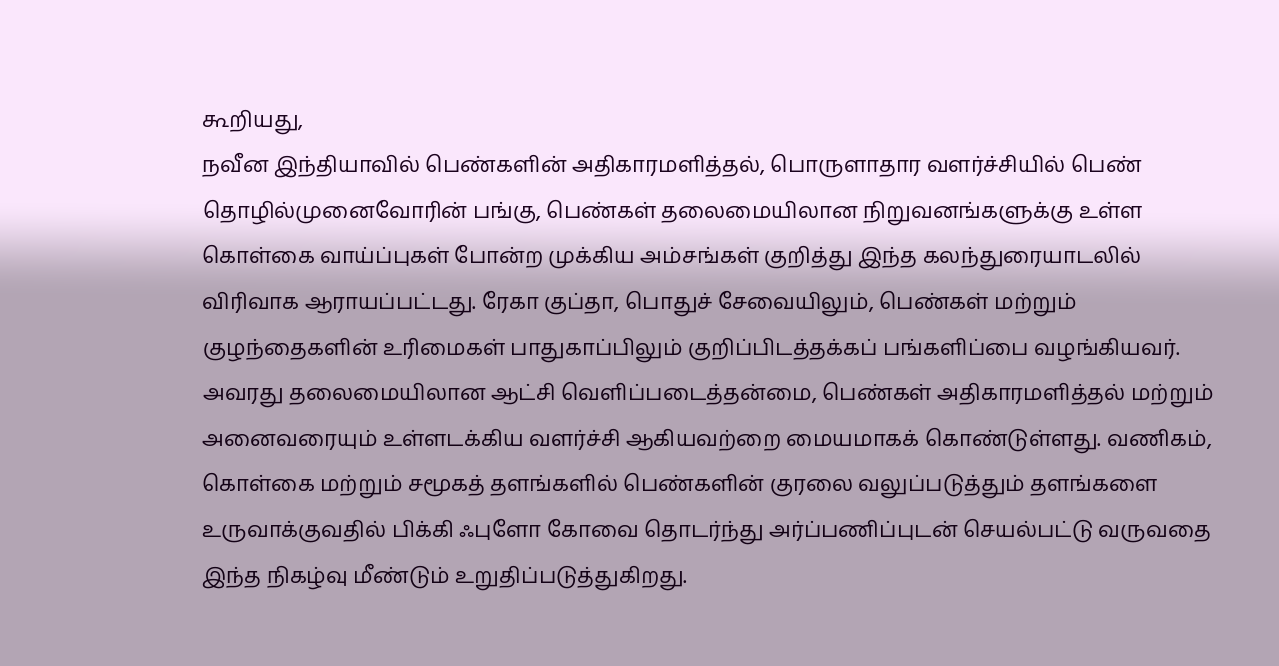கூறியது,
நவீன இந்தியாவில் பெண்களின் அதிகாரமளித்தல், பொருளாதார வளர்ச்சியில் பெண் தொழில்முனைவோரின் பங்கு, பெண்கள் தலைமையிலான நிறுவனங்களுக்கு உள்ள கொள்கை வாய்ப்புகள் போன்ற முக்கிய அம்சங்கள் குறித்து இந்த கலந்துரையாடலில் விரிவாக ஆராயப்பட்டது. ரேகா குப்தா, பொதுச் சேவையிலும், பெண்கள் மற்றும் குழந்தைகளின் உரிமைகள் பாதுகாப்பிலும் குறிப்பிடத்தக்கப் பங்களிப்பை வழங்கியவர்.
அவரது தலைமையிலான ஆட்சி வெளிப்படைத்தன்மை, பெண்கள் அதிகாரமளித்தல் மற்றும் அனைவரையும் உள்ளடக்கிய வளர்ச்சி ஆகியவற்றை மையமாகக் கொண்டுள்ளது. வணிகம், கொள்கை மற்றும் சமூகத் தளங்களில் பெண்களின் குரலை வலுப்படுத்தும் தளங்களை உருவாக்குவதில் பிக்கி ஃபுளோ கோவை தொடர்ந்து அர்ப்பணிப்புடன் செயல்பட்டு வருவதை இந்த நிகழ்வு மீண்டும் உறுதிப்படுத்துகிறது.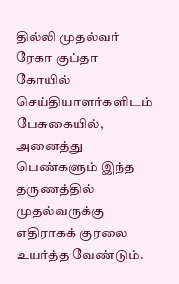தில்லி முதல்வர் ரேகா குப்தா கோயில் செய்தியாளர்களிடம் பேசுகையில்,
அனைத்து பெண்களும் இந்த தருணத்தில் முதல்வருக்கு எதிராகக் குரலை உயர்த்த வேண்டும்.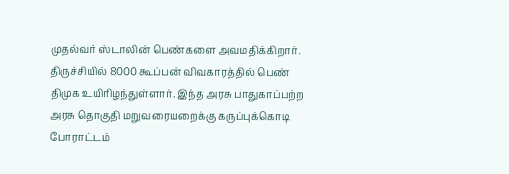முதல்வர் ஸ்டாலின் பெண்களை அவமதிக்கிறார். திருச்சியில் 8000 கூப்பன் விவகாரத்தில் பெண் திமுக உயிரிழந்துள்ளார். இந்த அரசு பாதுகாப்பற்ற அரசு தொகுதி மறுவரையறைக்கு கருப்புக்கொடி போராட்டம்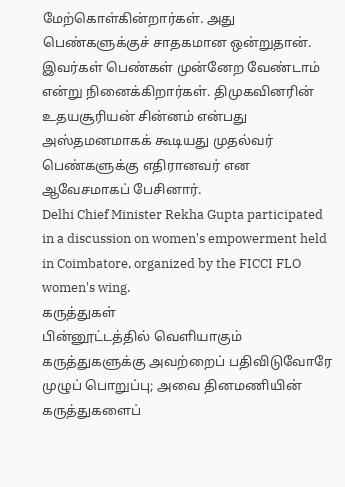மேற்கொள்கின்றார்கள். அது பெண்களுக்குச் சாதகமான ஒன்றுதான். இவர்கள் பெண்கள் முன்னேற வேண்டாம் என்று நினைக்கிறார்கள். திமுகவினரின் உதயசூரியன் சின்னம் என்பது அஸ்தமனமாகக் கூடியது முதல்வர் பெண்களுக்கு எதிரானவர் என ஆவேசமாகப் பேசினார்.
Delhi Chief Minister Rekha Gupta participated in a discussion on women's empowerment held in Coimbatore, organized by the FICCI FLO women's wing.
கருத்துகள்
பின்னூட்டத்தில் வெளியாகும் கருத்துகளுக்கு அவற்றைப் பதிவிடுவோரே முழுப் பொறுப்பு; அவை தினமணியின் கருத்துகளைப்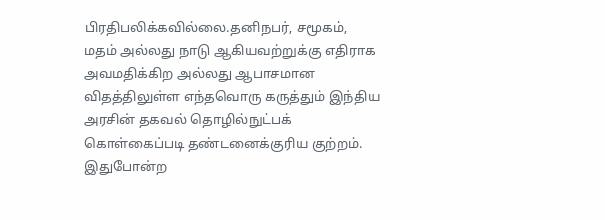பிரதிபலிக்கவில்லை.தனிநபர், சமூகம், மதம் அல்லது நாடு ஆகியவற்றுக்கு எதிராக அவமதிக்கிற அல்லது ஆபாசமான விதத்திலுள்ள எந்தவொரு கருத்தும் இந்திய அரசின் தகவல் தொழில்நுட்பக் கொள்கைப்படி தண்டனைக்குரிய குற்றம். இதுபோன்ற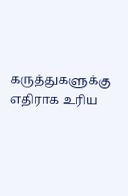கருத்துகளுக்கு எதிராக உரிய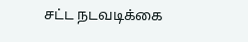சட்ட நடவடிக்கை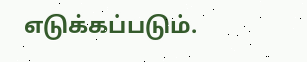எடுக்கப்படும்.